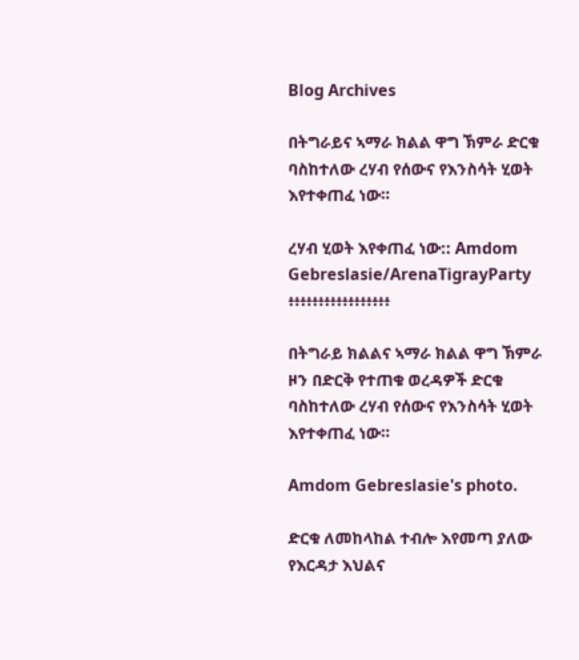Blog Archives

በትግራይና ኣማራ ክልል ዋግ ኽምራ ድርቁ ባስከተለው ረሃብ የሰውና የእንስሳት ሂወት እየተቀጠፈ ነው።

ረሃብ ሂወት እየቀጠፈ ነው:: Amdom Gebreslasie/ArenaTigrayParty  ፥፥፥፥፥፥፥፥፥፥፥፥፥፥፥፥፥

በትግራይ ክልልና ኣማራ ክልል ዋግ ኽምራ ዞን በድርቅ የተጠቁ ወረዳዎች ድርቁ ባስከተለው ረሃብ የሰውና የእንስሳት ሂወት እየተቀጠፈ ነው።

Amdom Gebreslasie's photo.

ድርቁ ለመከላከል ተብሎ እየመጣ ያለው የእርዳታ እህልና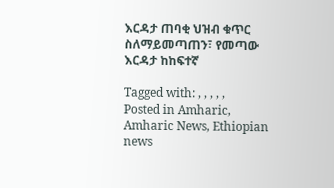እርዳታ ጠባቂ ህዝብ ቁጥር ስለማይመጣጠን፣ የመጣው እርዳታ ከከፍተኛ

Tagged with: , , , , ,
Posted in Amharic, Amharic News, Ethiopian news